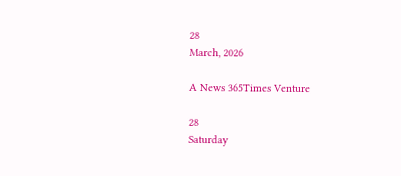28
March, 2026

A News 365Times Venture

28
Saturday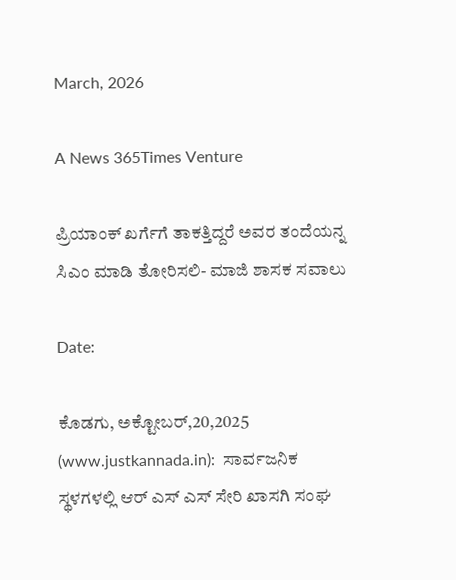March, 2026

A News 365Times Venture

ಪ್ರಿಯಾಂಕ್ ಖರ್ಗೆಗೆ ತಾಕತ್ತಿದ್ದರೆ ಅವರ ತಂದೆಯನ್ನ ಸಿಎಂ ಮಾಡಿ ತೋರಿಸಲಿ- ಮಾಜಿ ಶಾಸಕ ಸವಾಲು

Date:

ಕೊಡಗು, ಅಕ್ಟೋಬರ್,20,2025 (www.justkannada.in):  ಸಾರ್ವಜನಿಕ ಸ್ಥಳಗಳಲ್ಲಿ ಆರ್ ಎಸ್ ಎಸ್ ಸೇರಿ ಖಾಸಗಿ ಸಂಘ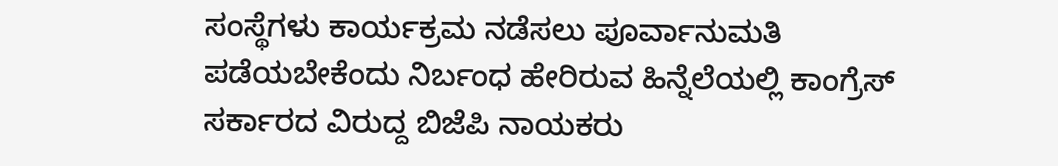ಸಂಸ್ಥೆಗಳು ಕಾರ್ಯಕ್ರಮ ನಡೆಸಲು ಪೂರ್ವಾನುಮತಿ ಪಡೆಯಬೇಕೆಂದು ನಿರ್ಬಂಧ ಹೇರಿರುವ ಹಿನ್ನೆಲೆಯಲ್ಲಿ ಕಾಂಗ್ರೆಸ್ ಸರ್ಕಾರದ ವಿರುದ್ದ ಬಿಜೆಪಿ ನಾಯಕರು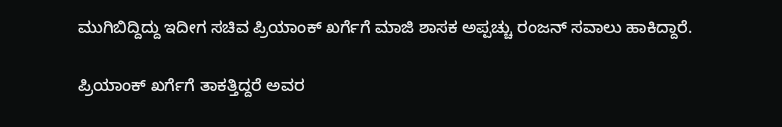ಮುಗಿಬಿದ್ದಿದ್ದು ಇದೀಗ ಸಚಿವ ಪ್ರಿಯಾಂಕ್ ಖರ್ಗೆಗೆ ಮಾಜಿ ಶಾಸಕ ಅಪ್ಪಚ್ಚು ರಂಜನ್ ಸವಾಲು ಹಾಕಿದ್ದಾರೆ.

ಪ್ರಿಯಾಂಕ್ ಖರ್ಗೆಗೆ ತಾಕತ್ತಿದ್ದರೆ ಅವರ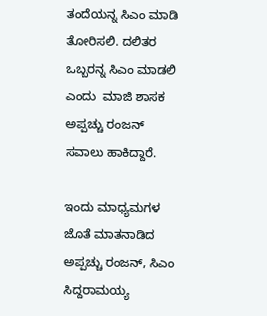ತಂದೆಯನ್ನ ಸಿಎಂ ಮಾಡಿ ತೋರಿಸಲಿ. ದಲಿತರ ಒಬ್ಬರನ್ನ ಸಿಎಂ ಮಾಡಲಿ ಎಂದು  ಮಾಜಿ ಶಾಸಕ ಅಪ್ಪಚ್ಚು ರಂಜನ್ ಸವಾಲು ಹಾಕಿದ್ದಾರೆ.

ಇಂದು ಮಾಧ್ಯಮಗಳ ಜೊತೆ ಮಾತನಾಡಿದ ಅಪ್ಪಚ್ಚು ರಂಜನ್, ಸಿಎಂ ಸಿದ್ದರಾಮಯ್ಯ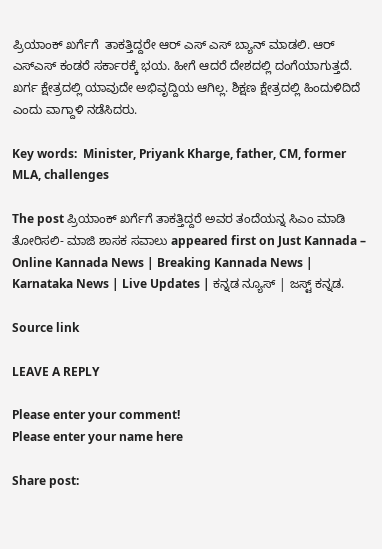ಪ್ರಿಯಾಂಕ್ ಖರ್ಗೆಗೆ  ತಾಕತ್ತಿದ್ದರೇ ಆರ್ ಎಸ್ ಎಸ್ ಬ್ಯಾನ್ ಮಾಡಲಿ. ಆರ್ ಎಸ್ಎಸ್ ಕಂಡರೆ ಸರ್ಕಾರಕ್ಕೆ ಭಯ. ಹೀಗೆ ಆದರೆ ದೇಶದಲ್ಲಿ ದಂಗೆಯಾಗುತ್ತದೆ.   ಖರ್ಗ ಕ್ಷೇತ್ರದಲ್ಲಿ ಯಾವುದೇ ಅಭಿವೃದ್ದಿಯ ಆಗಿಲ್ಲ. ಶಿಕ್ಷಣ ಕ್ಷೇತ್ರದಲ್ಲಿ ಹಿಂದುಳಿದಿದೆ ಎಂದು ವಾಗ್ದಾಳಿ ನಡೆಸಿದರು.

Key words:  Minister, Priyank Kharge, father, CM, former MLA, challenges

The post ಪ್ರಿಯಾಂಕ್ ಖರ್ಗೆಗೆ ತಾಕತ್ತಿದ್ದರೆ ಅವರ ತಂದೆಯನ್ನ ಸಿಎಂ ಮಾಡಿ ತೋರಿಸಲಿ- ಮಾಜಿ ಶಾಸಕ ಸವಾಲು appeared first on Just Kannada – Online Kannada News | Breaking Kannada News | Karnataka News | Live Updates | ಕನ್ನಡ ನ್ಯೂಸ್ | ಜಸ್ಟ್ ಕನ್ನಡ.

Source link

LEAVE A REPLY

Please enter your comment!
Please enter your name here

Share post: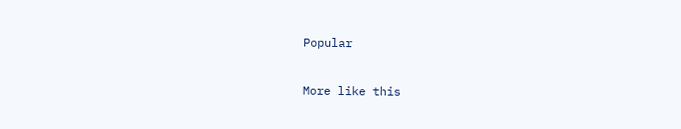Popular

More like this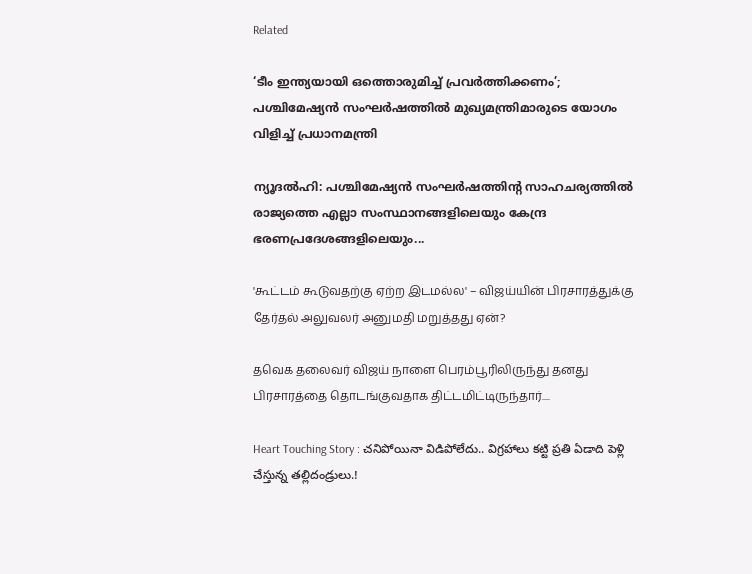Related

‘ടീം ഇന്ത്യയായി ഒത്തൊരുമിച്ച് പ്രവര്‍ത്തിക്കണം’; പശ്ചിമേഷ്യന്‍ സംഘര്‍ഷത്തില്‍ മുഖ്യമന്ത്രിമാരുടെ യോഗം വിളിച്ച് പ്രധാനമന്ത്രി

ന്യൂദല്‍ഹി: പശ്ചിമേഷ്യന്‍ സംഘര്‍ഷത്തിന്റ സാഹചര്യത്തില്‍ രാജ്യത്തെ എല്ലാ സംസ്ഥാനങ്ങളിലെയും കേന്ദ്ര ഭരണപ്രദേശങ്ങളിലെയും...

'கூட்டம் கூடுவதற்கு ஏற்ற இடமல்ல' – விஜய்யின் பிரசாரத்துக்கு தேர்தல் அலுவலர் அனுமதி மறுத்தது ஏன்?

தவெக தலைவர் விஜய் நாளை பெரம்பூரிலிருந்து தனது பிரசாரத்தை தொடங்குவதாக திட்டமிட்டிருந்தார்....

Heart Touching Story : చనిపోయినా విడిపోలేదు.. విగ్రహాలు కట్టి ప్రతి ఏడాది పెళ్లి చేస్తున్న తల్లిదండ్రులు.!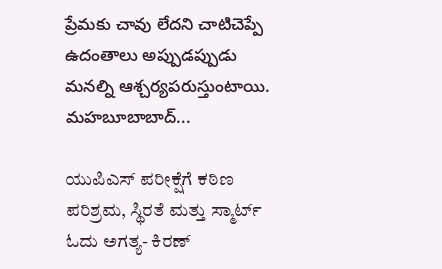ప్రేమకు చావు లేదని చాటిచెప్పే ఉదంతాలు అప్పుడప్పుడు మనల్ని ఆశ్చర్యపరుస్తుంటాయి. మహబూబాబాద్...

ಯುಪಿಎಸ್ ಪರೀಕ್ಷೆಗೆ ಕಠಿಣ ಪರಿಶ್ರಮ, ಸ್ಥಿರತೆ ಮತ್ತು ಸ್ಮಾರ್ಟ್ ಓದು ಅಗತ್ಯ- ಕಿರಣ್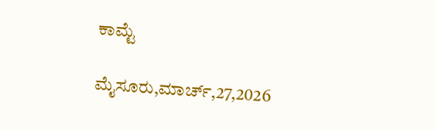ಕಾಮ್ಟೆ

ಮೈಸೂರು,ಮಾರ್ಚ್,27,2026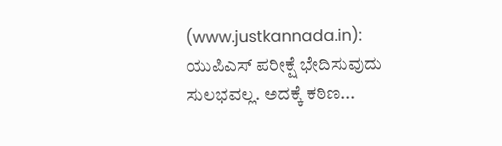(www.justkannada.in):  ಯುಪಿಎಸ್ ಪರೀಕ್ಷೆ ಭೇದಿಸುವುದು ಸುಲಭವಲ್ಲ. ಅದಕ್ಕೆ ಕಠಿಣ...